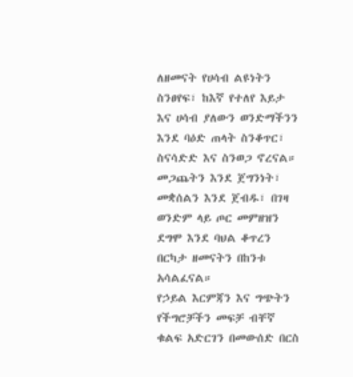ለዘመናት የሀሳብ ልዩነትን ስንፀየፍ፣ ከእኛ የተለየ እይታ እና ሀሳብ ያለውን ወንድማችንን እንደ ባዕድ ጠላት ስንቆጥር፣ ስናሳድድ እና ስንወጋ ኖረናል።
መጋጨትን እንደ ጀግንነት፣ መቋሰልን እንደ ጀብዱ፣ በገዛ ወንድም ላይ ጦር መምዘዝን ደግሞ እንደ ባህል ቆጥረን በርካታ ዘመናትን በከንቱ አሳልፈናል።
የኃይል እርምጃን እና ግጭትን የችግሮቻችን መፍቻ ብቸኛ ቁልፍ አድርገን በመውሰድ በርስ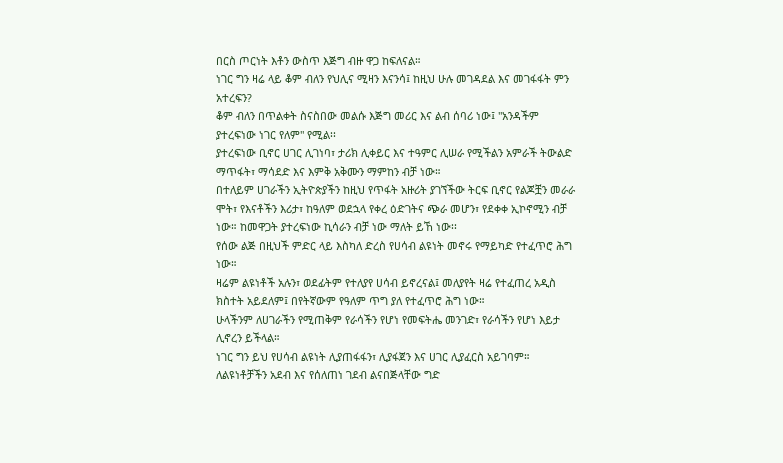በርስ ጦርነት እቶን ውስጥ እጅግ ብዙ ዋጋ ከፍለናል።
ነገር ግን ዛሬ ላይ ቆም ብለን የህሊና ሚዛን እናንሳ፤ ከዚህ ሁሉ መገዳደል እና መገፋፋት ምን አተረፍን?
ቆም ብለን በጥልቀት ስናስበው መልሱ እጅግ መሪር እና ልብ ሰባሪ ነው፤ "አንዳችም ያተረፍነው ነገር የለም" የሚል፡፡
ያተረፍነው ቢኖር ሀገር ሊገነባ፣ ታሪክ ሊቀይር እና ተዓምር ሊሠራ የሚችልን አምራች ትውልድ ማጥፋት፣ ማሳደድ እና እምቅ አቅሙን ማምከን ብቻ ነው።
በተለይም ሀገራችን ኢትዮጵያችን ከዚህ የጥፋት አዙሪት ያገኘችው ትርፍ ቢኖር የልጆቿን መራራ ሞት፣ የእናቶችን እሪታ፣ ከዓለም ወደኋላ የቀረ ዕድገትና ጭራ መሆን፣ የደቀቀ ኢኮኖሚን ብቻ ነው። ከመዋጋት ያተረፍነው ኪሳራን ብቻ ነው ማለት ይኸ ነው፡፡
የሰው ልጅ በዚህች ምድር ላይ እስካለ ድረስ የሀሳብ ልዩነት መኖሩ የማይካድ የተፈጥሮ ሕግ ነው።
ዛሬም ልዩነቶች አሉን፣ ወደፊትም የተለያየ ሀሳብ ይኖረናል፤ መለያየት ዛሬ የተፈጠረ አዲስ ክስተት አይደለም፤ በየትኛውም የዓለም ጥግ ያለ የተፈጥሮ ሕግ ነው።
ሁላችንም ለሀገራችን የሚጠቅም የራሳችን የሆነ የመፍትሔ መንገድ፣ የራሳችን የሆነ እይታ ሊኖረን ይችላል።
ነገር ግን ይህ የሀሳብ ልዩነት ሊያጠፋፋን፣ ሊያፋጀን እና ሀገር ሊያፈርስ አይገባም። ለልዩነቶቻችን አደብ እና የሰለጠነ ገደብ ልናበጅላቸው ግድ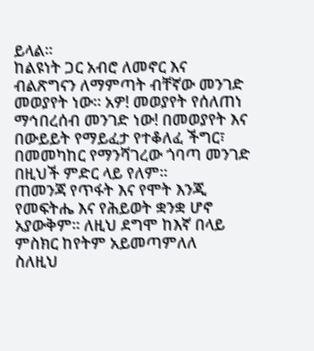ይላል።
ከልዩነት ጋር አብሮ ለመኖር እና ብልጽግናን ለማምጣት ብቸኛው መንገድ መወያየት ነው። አዎ! መወያየት የሰለጠነ ማኅበረሰብ መንገድ ነው! በመወያየት እና በውይይት የማይፈታ የተቆለፈ ችግር፣ በመመካከር የማንሻገረው ጎባጣ መንገድ በዚህች ምድር ላይ የለም።
ጠመንጃ የጥፋት እና የሞት እንጂ የመፍትሔ እና የሕይወት ቋንቋ ሆኖ አያውቅም። ለዚህ ደግሞ ከእኛ በላይ ምስክር ከየትም አይመጣምለለ
ስለዚህ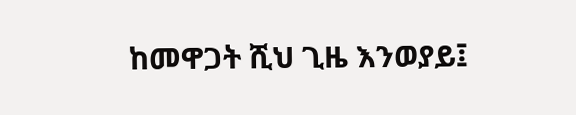ከመዋጋት ሺህ ጊዜ እንወያይ፤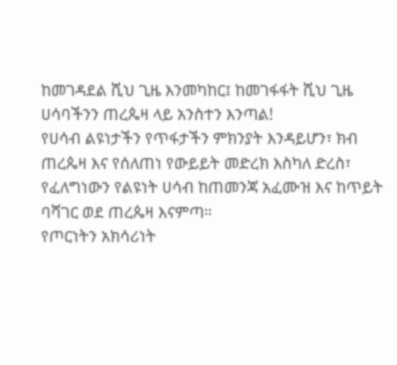ከመገዳደል ሺህ ጊዜ እንመካከር፤ ከመገፋፋት ሺህ ጊዜ ሀሳባችንን ጠረጴዛ ላይ አንስተን እንጣል!
የሀሳብ ልዩነታችን የጥፋታችን ምክንያት እንዳይሆን፣ ክብ ጠረጴዛ እና የሰለጠነ የውይይት መድረክ እስካለ ድረስ፣ የፈለግነውን የልዩነት ሀሳብ ከጠመንጃ አፈሙዝ እና ከጥይት ባሻገር ወደ ጠረጴዛ እናምጣ።
የጦርነትን አክሳሪነት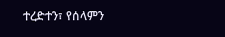ተረድተን፣ የሰላምን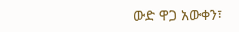ውድ ዋጋ አውቀን፣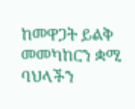ከመዋጋት ይልቅ መመካከርን ቋሚ ባህላችን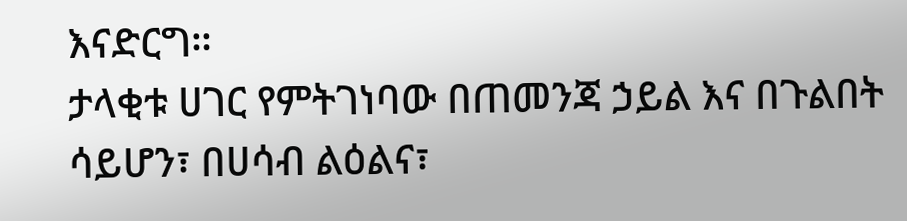እናድርግ።
ታላቂቱ ሀገር የምትገነባው በጠመንጃ ኃይል እና በጉልበት ሳይሆን፣ በሀሳብ ልዕልና፣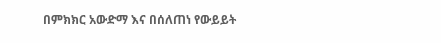በምክክር አውድማ እና በሰለጠነ የውይይት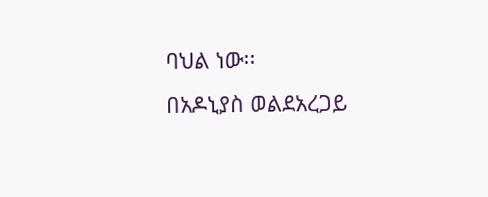ባህል ነው፡፡
በአዶኒያስ ወልደአረጋይ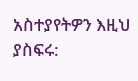አስተያየትዎን እዚህ ያስፍሩ: